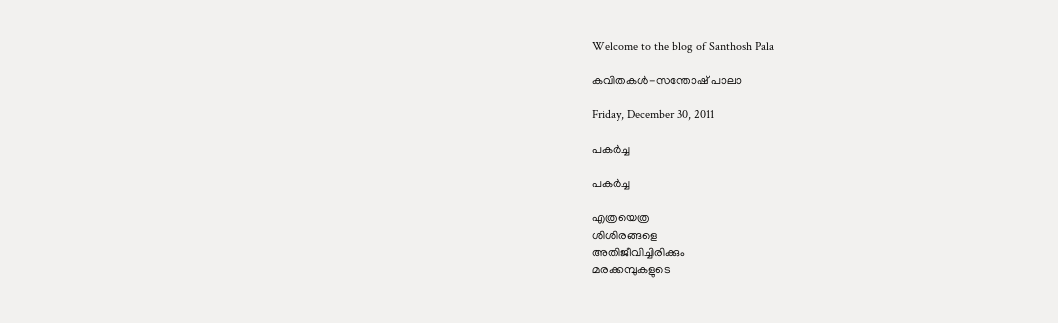Welcome to the blog of Santhosh Pala

കവിതകള്‍-സന്തോഷ് പാലാ

Friday, December 30, 2011

പകര്‍ച്ച

പകര്‍ച്ച

എത്രയെത്ര
ശിശിരങ്ങളെ
അതിജീവിച്ചിരിക്കും
മരക്കമ്പുകളുടെ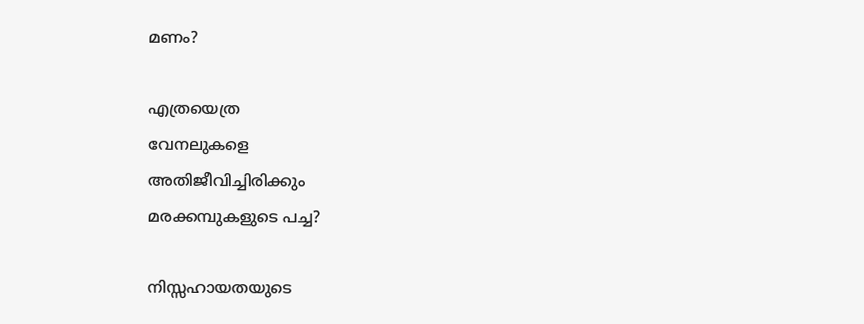മണം?

എത്രയെത്ര
വേനലുകളെ
അതിജീവിച്ചിരിക്കും
മരക്കമ്പുകളുടെ പച്ച?

നിസ്സഹായതയുടെ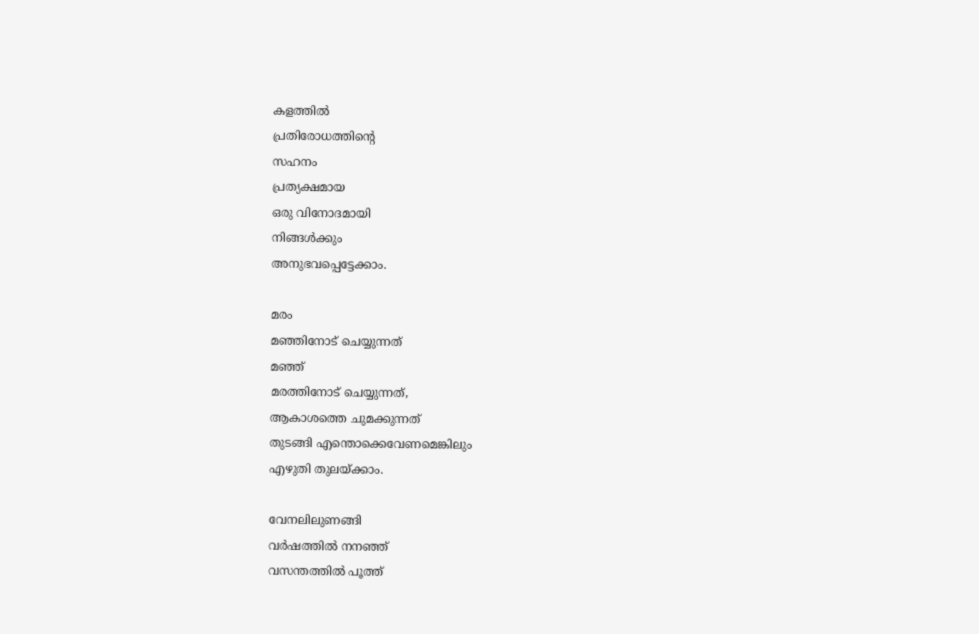കളത്തില്‍
പ്രതിരോധത്തിന്റെ
സഹനം
പ്രത്യക്ഷമായ
ഒരു വിനോദമായി
നിങ്ങള്‍ക്കും
അനുഭവപ്പെട്ടേക്കാം.

മരം
മഞ്ഞിനോട് ചെയ്യുന്നത്
മഞ്ഞ്
മരത്തിനോട് ചെയ്യുന്നത്,
ആകാശത്തെ ചുമക്കുന്നത്
തുടങ്ങി എന്തൊക്കെവേണമെങ്കിലും
എഴുതി തുലയ്ക്കാം.

വേനലിലുണങ്ങി
വര്‍ഷത്തില്‍ നനഞ്ഞ്
വസന്തത്തില്‍ പൂത്ത്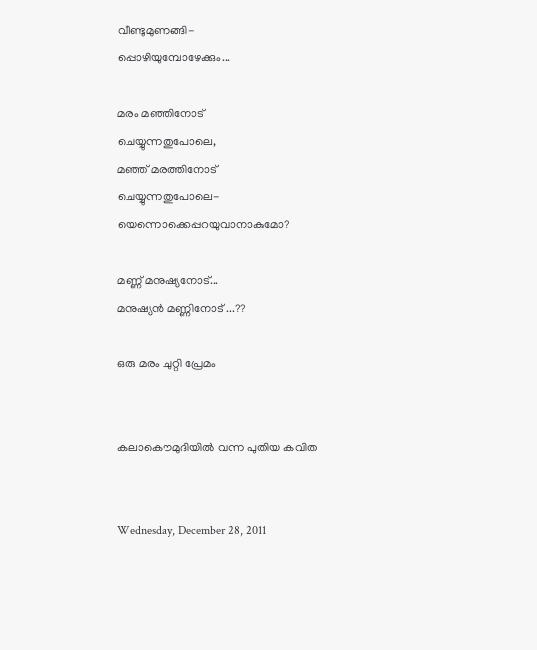വീണ്ടുമുണങ്ങി-
പ്പൊഴിയുമ്പോഴേക്കും...

മരം മഞ്ഞിനോട്
ചെയ്യുന്നതുപോലെ,
മഞ്ഞ് മരത്തിനോട്
ചെയ്യുന്നതുപോലെ-
യെന്നൊക്കെപ്പറയുവാനാകുമോ?

മണ്ണ് മനുഷ്യനോട്...
മനുഷ്യന്‍ മണ്ണിനോട് ...??

ഒരു മരം ചുറ്റി പ്രേമം


കലാകൌമുദിയില്‍ വന്ന പുതിയ കവിത


Wednesday, December 28, 2011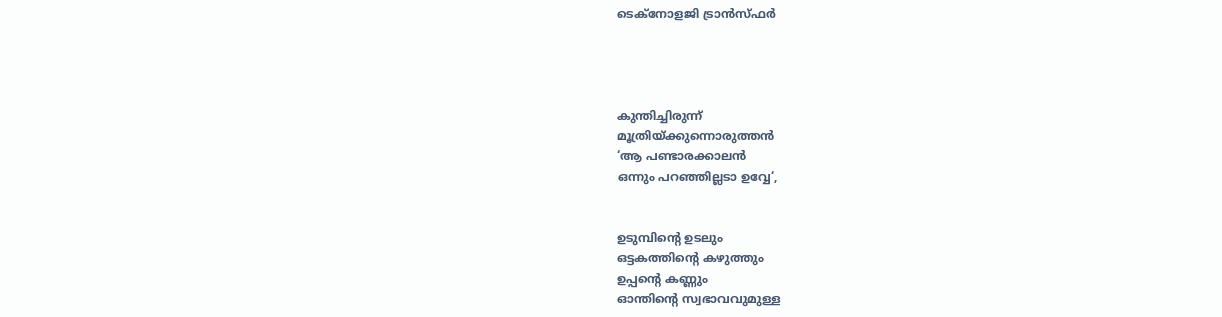ടെക്നോളജി ട്രാന്‍സ്ഫര്‍




കുന്തിച്ചിരുന്ന്
മൂത്രിയ്ക്കുന്നൊരുത്തന്‍
‘ആ പണ്ടാരക്കാലന്‍
ഒന്നും പറഞ്ഞില്ലടാ ഉവ്വേ‘,


ഉടുമ്പിന്റെ ഉടലും
ഒട്ടകത്തിന്റെ കഴുത്തും
ഉപ്പന്റെ കണ്ണും
ഓന്തിന്റെ സ്വഭാവവുമുള്ള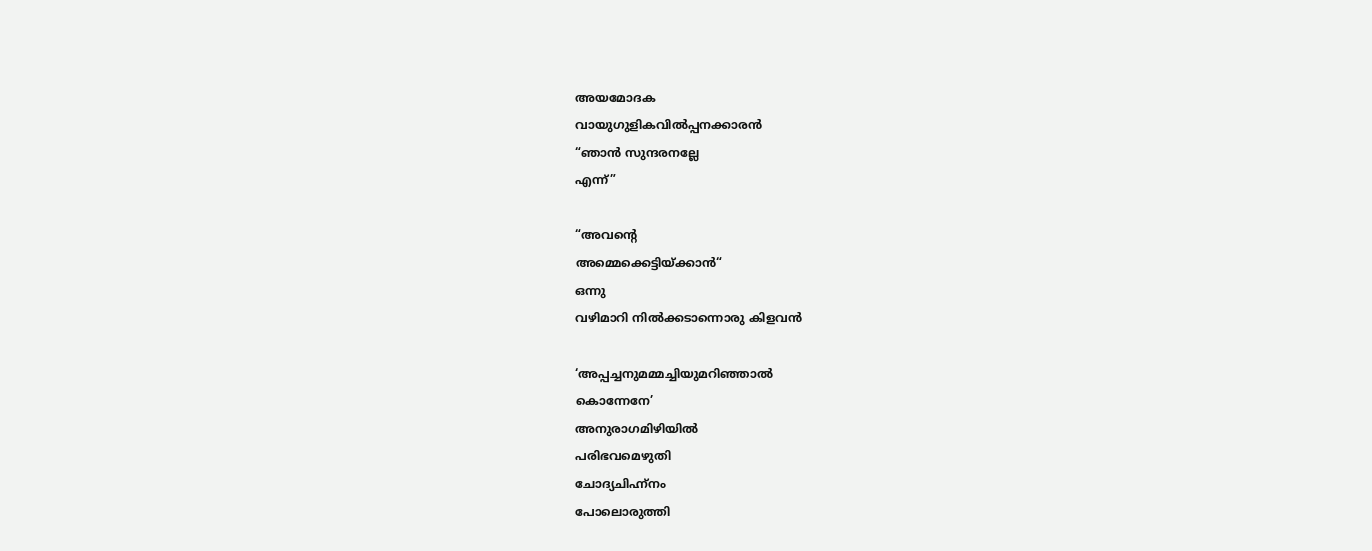അയമോദക
വായുഗുളികവില്‍പ്പനക്കാരന്‍
“ഞാന്‍ സുന്ദരനല്ലേ
എന്ന്”

“അവന്റെ
അമ്മെക്കെട്ടിയ്ക്കാന്‍“
ഒന്നു
വഴിമാറി നില്‍ക്കടാന്നൊരു കിളവന്‍

‘അപ്പച്ചനുമമ്മച്ചിയുമറിഞ്ഞാല്‍
കൊന്നേനേ’
അനുരാഗമിഴിയില്‍
പരിഭവമെഴുതി
ചോദ്യചിഹ്ന്നം
പോലൊരുത്തി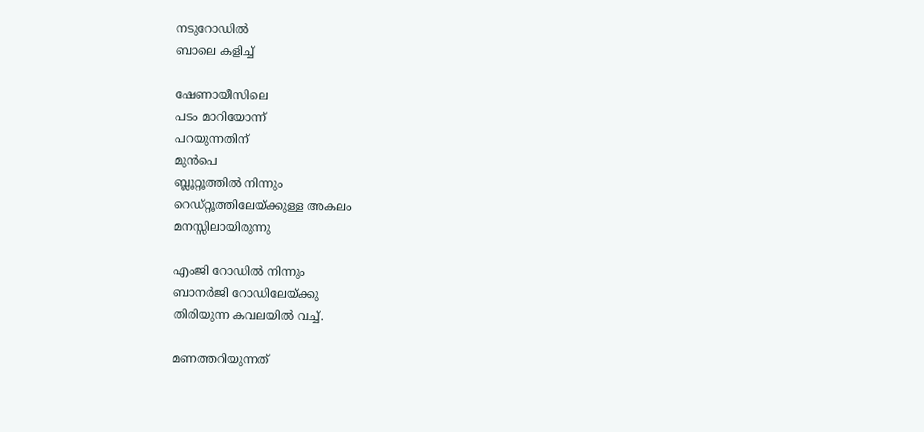നടുറോഡില്‍
ബാലെ കളിച്ച്

ഷേണായീസിലെ
പടം മാറിയോന്ന്
പറയുന്നതിന്
മുന്‍പെ
ബ്ലൂറ്റൂത്തില്‍ നിന്നും
റെഡ്റ്റൂത്തിലേയ്ക്കുള്ള അകലം
മനസ്സിലായിരുന്നു

എംജി റോഡില്‍ നിന്നും
ബാനര്‍ജി റോഡിലേയ്ക്കു
തിരിയുന്ന കവലയില്‍ വച്ച്.

മണത്തറിയുന്നത്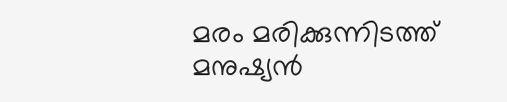മരം മരിക്കുന്നിടത്ത്
മനുഷ്യന്‍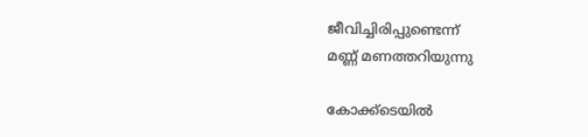ജീവിച്ചിരിപ്പുണ്ടെന്ന്
മണ്ണ് മണത്തറിയുന്നു

കോക്ക്ടെയില്‍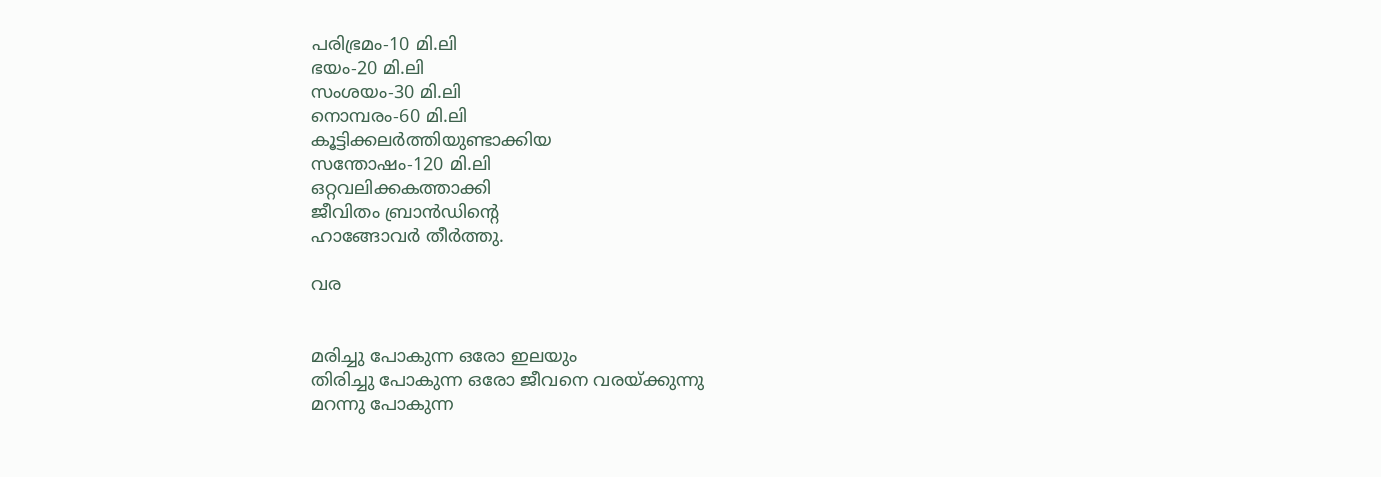പരിഭ്രമം-10 മി.ലി
ഭയം-20 മി.ലി
സംശയം-30 മി.ലി
നൊമ്പരം-60 മി.ലി
കൂട്ടിക്കലര്‍ത്തിയുണ്ടാക്കിയ
സന്തോഷം-120 മി.ലി
ഒറ്റവലിക്കകത്താക്കി
ജീവിതം ബ്രാന്‍ഡിന്റെ
ഹാങ്ങോവര്‍ തീര്‍ത്തു.

വര


മരിച്ചു പോകുന്ന ഒരോ ഇലയും
തിരിച്ചു പോകുന്ന ഒരോ ജീവനെ വരയ്ക്കുന്നു
മറന്നു പോകുന്ന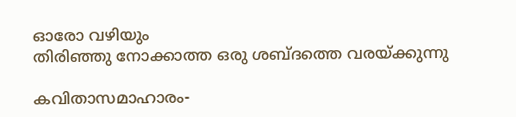ഓരോ വഴിയും
തിരിഞ്ഞു നോക്കാത്ത ഒരു ശബ്ദത്തെ വരയ്ക്കുന്നു

കവിതാസമാഹാരം-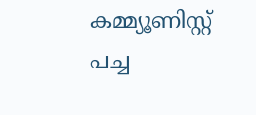കമ്മ്യൂണിസ്റ്റ് പച്ച